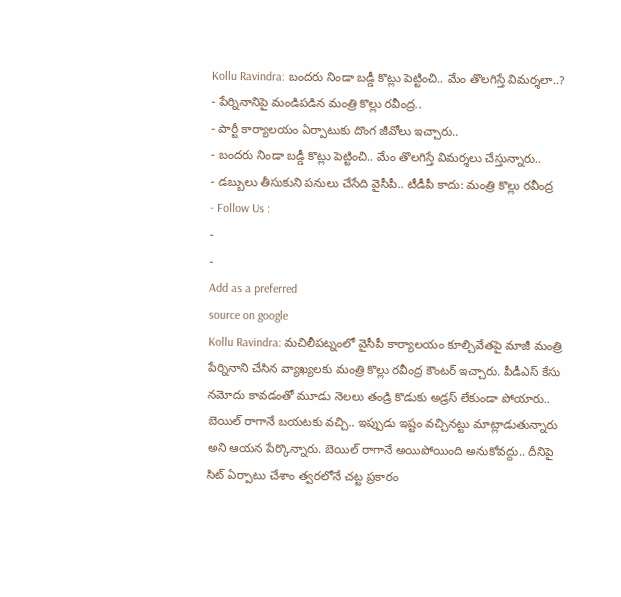Kollu Ravindra: బందరు నిండా బడ్డీ కొట్లు పెట్టించి.. మేం తొలగిస్తే విమర్శలా..?
- పేర్నినానిపై మండిపడిన మంత్రి కొల్లు రవీంద్ర..
- పార్టీ కార్యాలయం ఏర్పాటుకు దొంగ జీవోలు ఇచ్చారు..
- బందరు నిండా బడ్డీ కొట్లు పెట్టించి.. మేం తొలగిస్తే విమర్శలు చేస్తున్నారు..
- డబ్బులు తీసుకుని పనులు చేసేది వైసీపీ.. టీడీపీ కాదు: మంత్రి కొల్లు రవీంద్ర
- Follow Us :
-
-
Add as a preferred
source on google
Kollu Ravindra: మచిలీపట్నంలో వైసీపీ కార్యాలయం కూల్చివేతపై మాజీ మంత్రి పేర్నినాని చేసిన వ్యాఖ్యలకు మంత్రి కొల్లు రవీంద్ర కౌంటర్ ఇచ్చారు. పీడీఎస్ కేసు నమోదు కావడంతో మూడు నెలలు తండ్రి కొడుకు అడ్రస్ లేకుండా పోయారు.. బెయిల్ రాగానే బయటకు వచ్చి.. ఇప్పుడు ఇష్టం వచ్చినట్టు మాట్లాడుతున్నారు అని ఆయన పేర్కొన్నారు. బెయిల్ రాగానే అయిపోయింది అనుకోవద్దు.. దీనిపై సిట్ ఏర్పాటు చేశాం త్వరలోనే చట్ట ప్రకారం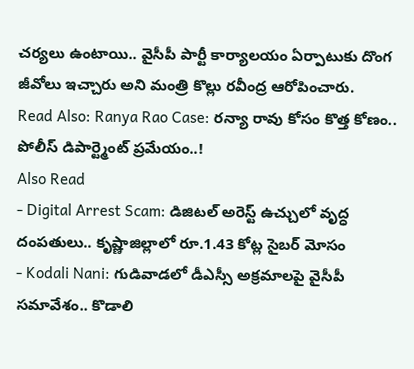చర్యలు ఉంటాయి.. వైసీపీ పార్టీ కార్యాలయం ఏర్పాటుకు దొంగ జీవోలు ఇచ్చారు అని మంత్రి కొల్లు రవీంద్ర ఆరోపించారు.
Read Also: Ranya Rao Case: రన్యా రావు కోసం కొత్త కోణం.. పోలీస్ డిపార్ట్మెంట్ ప్రమేయం..!
Also Read
- Digital Arrest Scam: డిజిటల్ అరెస్ట్ ఉచ్చులో వృద్ధ దంపతులు.. కృష్ణాజిల్లాలో రూ.1.43 కోట్ల సైబర్ మోసం
- Kodali Nani: గుడివాడలో డీఎస్సీ అక్రమాలపై వైసీపీ సమావేశం.. కొడాలి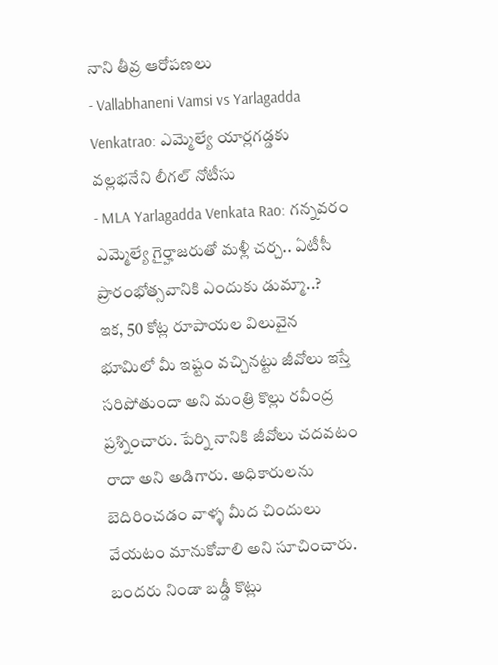నాని తీవ్ర ఆరోపణలు
- Vallabhaneni Vamsi vs Yarlagadda Venkatrao: ఎమ్మెల్యే యార్లగడ్డకు వల్లభనేని లీగల్ నోటీసు
- MLA Yarlagadda Venkata Rao: గన్నవరం ఎమ్మెల్యే గైర్హాజరుతో మళ్లీ చర్చ.. ఏటీసీ ప్రారంభోత్సవానికి ఎందుకు డుమ్మా..?
ఇక, 50 కోట్ల రూపాయల విలువైన భూమిలో మీ ఇష్టం వచ్చినట్టు జీవోలు ఇస్తే సరిపోతుందా అని మంత్రి కొల్లు రవీంద్ర ప్రశ్నించారు. పేర్ని నానికి జీవోలు చదవటం రాదా అని అడిగారు. అధికారులను బెదిరించడం వాళ్ళ మీద చిందులు వేయటం మానుకోవాలి అని సూచించారు. బందరు నిండా బడ్డీ కొట్లు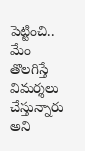పెట్టించి.. మేం తొలగిస్తే విమర్శలు చేస్తున్నారు అని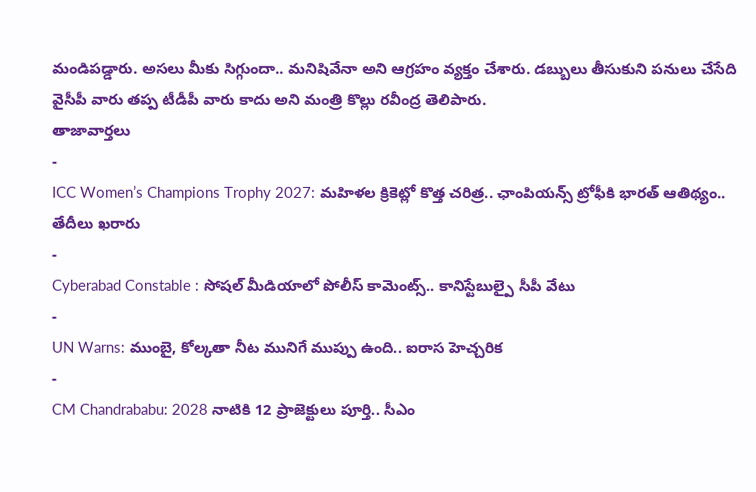మండిపడ్డారు. అసలు మీకు సిగ్గుందా.. మనిషివేనా అని ఆగ్రహం వ్యక్తం చేశారు. డబ్బులు తీసుకుని పనులు చేసేది వైసీపీ వారు తప్ప టీడీపీ వారు కాదు అని మంత్రి కొల్లు రవీంద్ర తెలిపారు.
తాజావార్తలు
-
ICC Women’s Champions Trophy 2027: మహిళల క్రికెట్లో కొత్త చరిత్ర.. ఛాంపియన్స్ ట్రోఫీకి భారత్ ఆతిథ్యం.. తేదీలు ఖరారు
-
Cyberabad Constable : సోషల్ మీడియాలో పోలీస్ కామెంట్స్.. కానిస్టేబుల్పై సీపీ వేటు
-
UN Warns: ముంబై, కోల్కతా నీట మునిగే ముప్పు ఉంది.. ఐరాస హెచ్చరిక
-
CM Chandrababu: 2028 నాటికి 12 ప్రాజెక్టులు పూర్తి.. సీఎం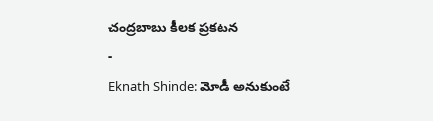చంద్రబాబు కీలక ప్రకటన
-
Eknath Shinde: మోడీ అనుకుంటే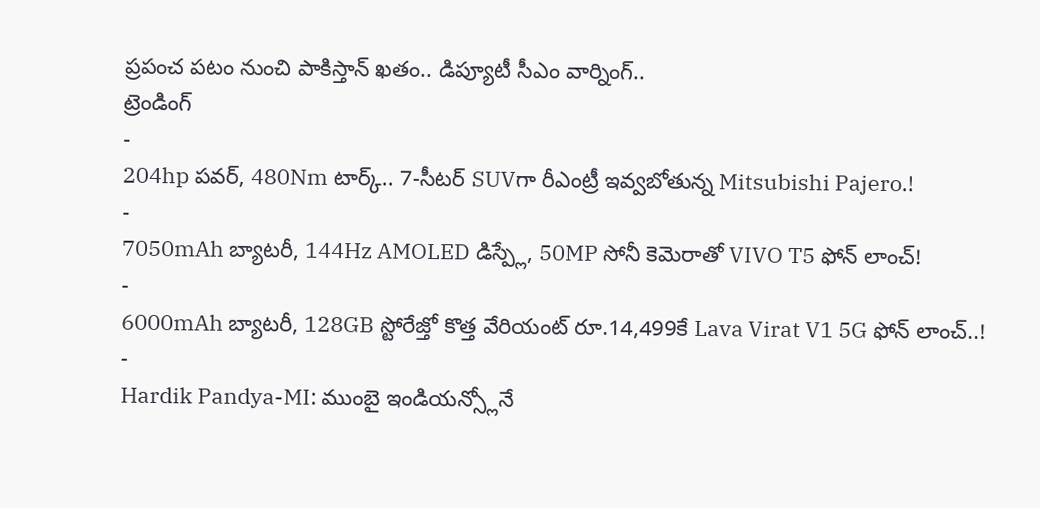ప్రపంచ పటం నుంచి పాకిస్తాన్ ఖతం.. డిప్యూటీ సీఎం వార్నింగ్..
ట్రెండింగ్
-
204hp పవర్, 480Nm టార్క్.. 7-సీటర్ SUVగా రీఎంట్రీ ఇవ్వబోతున్న Mitsubishi Pajero.!
-
7050mAh బ్యాటరీ, 144Hz AMOLED డిస్ప్లే, 50MP సోనీ కెమెరాతో VIVO T5 ఫోన్ లాంచ్!
-
6000mAh బ్యాటరీ, 128GB స్టోరేజ్తో కొత్త వేరియంట్ రూ.14,499కే Lava Virat V1 5G ఫోన్ లాంచ్..!
-
Hardik Pandya-MI: ముంబై ఇండియన్స్లోనే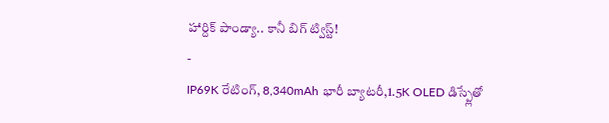హార్దిక్ పాండ్యా.. కానీ బిగ్ ట్విస్ట్!
-
IP69K రేటింగ్, 8,340mAh భారీ బ్యాటరీ,1.5K OLED డిస్ప్లేతో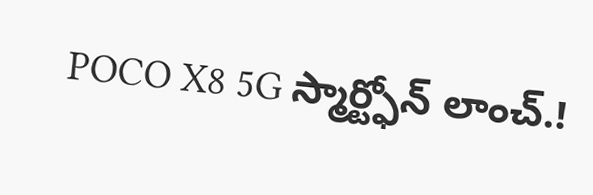POCO X8 5G స్మార్ట్ఫోన్ లాంచ్.!